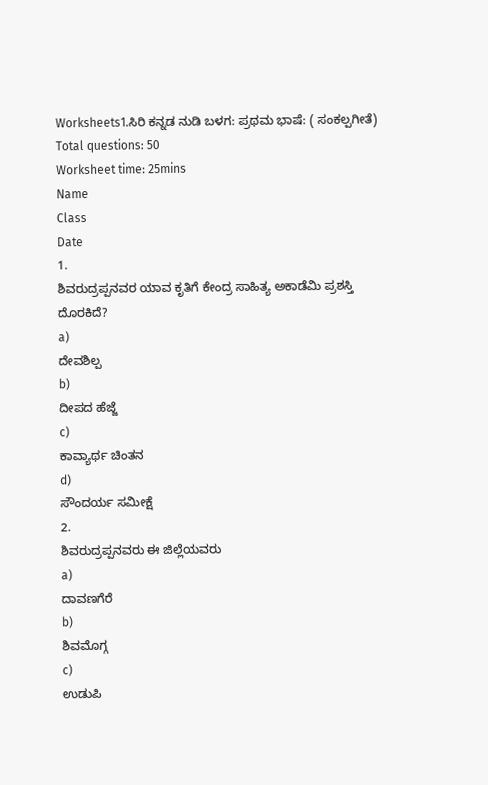Worksheets1.ಸಿರಿ ಕನ್ನಡ ನುಡಿ ಬಳಗ: ಪ್ರಥಮ ಭಾಷೆ: ( ಸಂಕಲ್ಪಗೀತೆ)
Total questions: 50
Worksheet time: 25mins
Name
Class
Date
1.
ಶಿವರುದ್ರಪ್ಪನವರ ಯಾವ ಕೃತಿಗೆ ಕೇಂದ್ರ ಸಾಹಿತ್ಯ ಅಕಾಡೆಮಿ ಪ್ರಶಸ್ತಿ ದೊರಕಿದೆ?
a)
ದೇವಶಿಲ್ಪ
b)
ದೀಪದ ಹೆಜ್ಜೆ
c)
ಕಾವ್ಯಾರ್ಥ ಚಿಂತನ
d)
ಸೌಂದರ್ಯ ಸಮೀಕ್ಷೆ
2.
ಶಿವರುದ್ರಪ್ಪನವರು ಈ ಜಿಲ್ಲೆಯವರು
a)
ದಾವಣಗೆರೆ
b)
ಶಿವಮೊಗ್ಗ
c)
ಉಡುಪಿ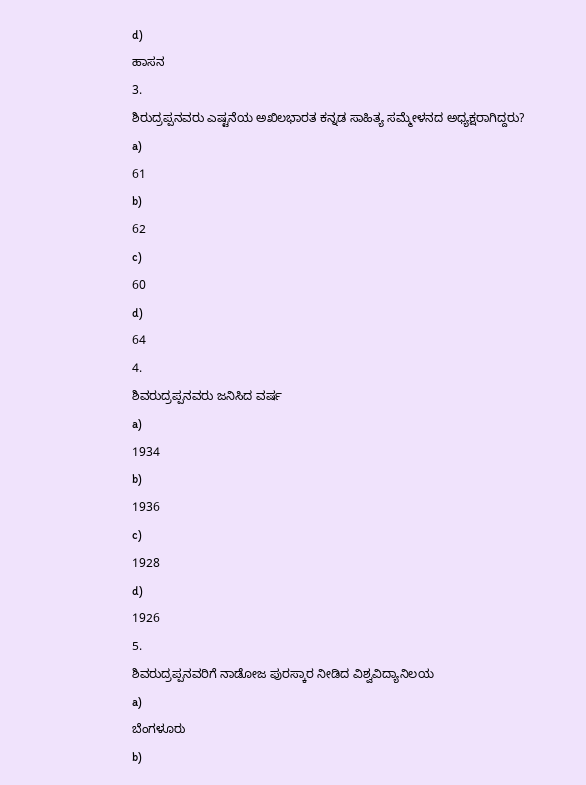d)
ಹಾಸನ
3.
ಶಿರುದ್ರಪ್ಪನವರು ಎಷ್ಟನೆಯ ಅಖಿಲಭಾರತ ಕನ್ನಡ ಸಾಹಿತ್ಯ ಸಮ್ಮೇಳನದ ಅಧ್ಯಕ್ಷರಾಗಿದ್ದರು?
a)
61
b)
62
c)
60
d)
64
4.
ಶಿವರುದ್ರಪ್ಪನವರು ಜನಿಸಿದ ವರ್ಷ
a)
1934
b)
1936
c)
1928
d)
1926
5.
ಶಿವರುದ್ರಪ್ಪನವರಿಗೆ ನಾಡೋಜ ಪುರಸ್ಕಾರ ನೀಡಿದ ವಿಶ್ವವಿದ್ಯಾನಿಲಯ
a)
ಬೆಂಗಳೂರು
b)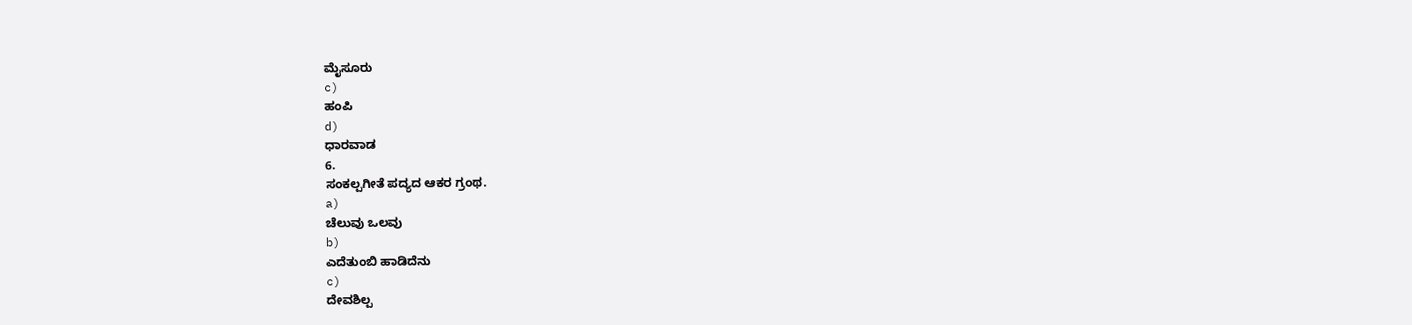ಮೈಸೂರು
c)
ಹಂಪಿ
d)
ಧಾರವಾಡ
6.
ಸಂಕಲ್ಪಗೀತೆ ಪದ್ಯದ ಆಕರ ಗ್ರಂಥ.
a)
ಚೆಲುವು ಒಲವು
b)
ಎದೆತುಂಬಿ ಹಾಡಿದೆನು
c)
ದೇವಶಿಲ್ಪ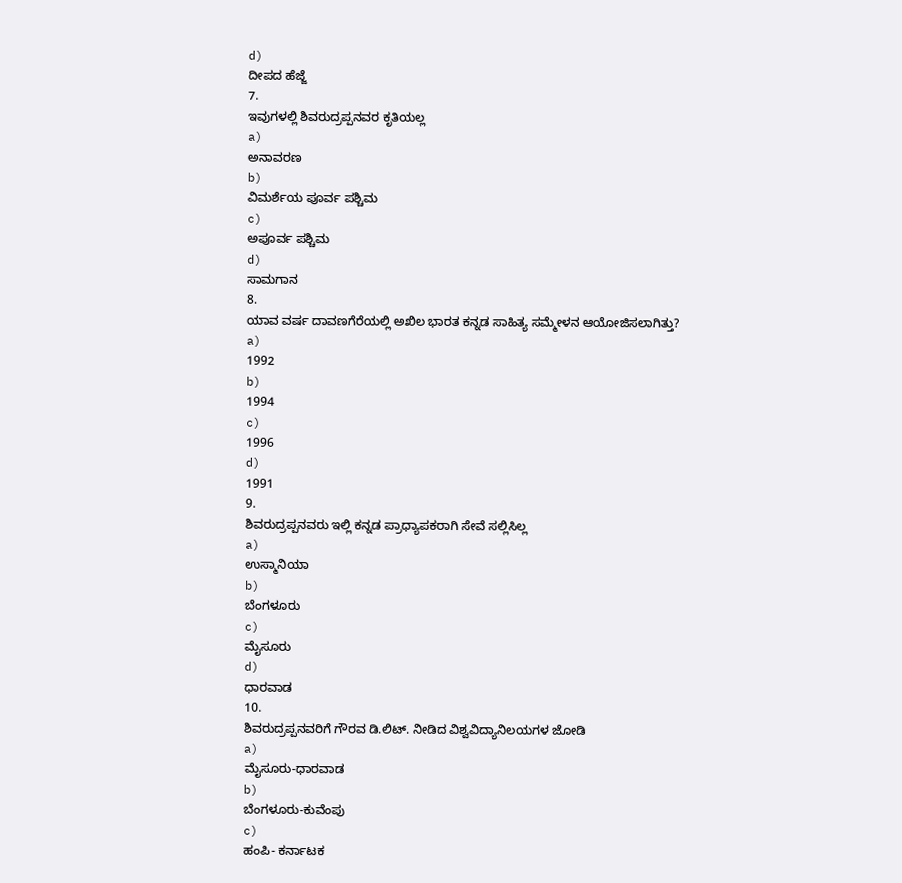d)
ದೀಪದ ಹೆಜ್ಜೆ
7.
ಇವುಗಳಲ್ಲಿ ಶಿವರುದ್ರಪ್ಪನವರ ಕೃತಿಯಲ್ಲ
a)
ಅನಾವರಣ
b)
ವಿಮರ್ಶೆಯ ಪೂರ್ವ ಪಶ್ಚಿಮ
c)
ಅಪೂರ್ವ ಪಶ್ಚಿಮ
d)
ಸಾಮಗಾನ
8.
ಯಾವ ವರ್ಷ ದಾವಣಗೆರೆಯಲ್ಲಿ ಅಖಿಲ ಭಾರತ ಕನ್ನಡ ಸಾಹಿತ್ಯ ಸಮ್ಮೇಳನ ಆಯೋಜಿಸಲಾಗಿತ್ತು?
a)
1992
b)
1994
c)
1996
d)
1991
9.
ಶಿವರುದ್ರಪ್ಪನವರು ಇಲ್ಲಿ ಕನ್ನಡ ಪ್ರಾಧ್ಯಾಪಕರಾಗಿ ಸೇವೆ ಸಲ್ಲಿಸಿಲ್ಲ
a)
ಉಸ್ಮಾನಿಯಾ
b)
ಬೆಂಗಳೂರು
c)
ಮೈಸೂರು
d)
ಧಾರವಾಡ
10.
ಶಿವರುದ್ರಪ್ಪನವರಿಗೆ ಗೌರವ ಡಿ.ಲಿಟ್. ನೀಡಿದ ವಿಶ್ವವಿದ್ಯಾನಿಲಯಗಳ ಜೋಡಿ
a)
ಮೈಸೂರು-ಧಾರವಾಡ
b)
ಬೆಂಗಳೂರು-ಕುವೆಂಪು
c)
ಹಂಪಿ- ಕರ್ನಾಟಕ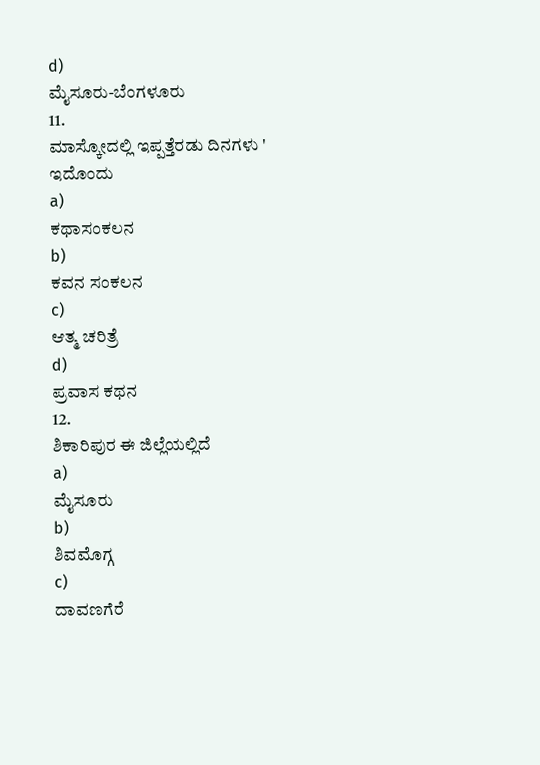d)
ಮೈಸೂರು-ಬೆಂಗಳೂರು
11.
ಮಾಸ್ಕೋದಲ್ಲಿ ಇಪ್ಪತ್ತೆರಡು ದಿನಗಳು ' ಇದೊಂದು
a)
ಕಥಾಸಂಕಲನ
b)
ಕವನ ಸಂಕಲನ
c)
ಆತ್ಮ ಚರಿತ್ರೆ
d)
ಪ್ರವಾಸ ಕಥನ
12.
ಶಿಕಾರಿಪುರ ಈ ಜಿಲ್ಲೆಯಲ್ಲಿದೆ
a)
ಮೈಸೂರು
b)
ಶಿವಮೊಗ್ಗ
c)
ದಾವಣಗೆರೆ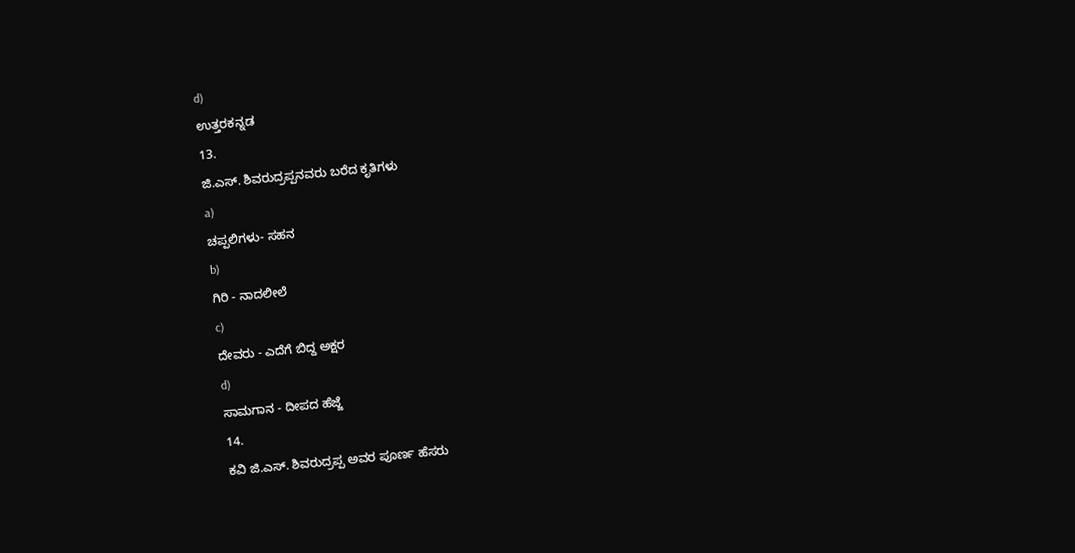d)
ಉತ್ತರಕನ್ನಡ
13.
ಜಿ.ಎಸ್. ಶಿವರುದ್ರಪ್ಪನವರು ಬರೆದ ಕೃತಿಗಳು
a)
ಚಪ್ಪಲಿಗಳು- ಸಹನ
b)
ಗಿರಿ - ನಾದಲೀಲೆ
c)
ದೇವರು - ಎದೆಗೆ ಬಿದ್ದ ಅಕ್ಷರ
d)
ಸಾಮಗಾನ - ದೀಪದ ಹೆಜ್ಜೆ
14.
ಕವಿ ಜಿ.ಎಸ್. ಶಿವರುದ್ರಪ್ಪ ಅವರ ಪೂರ್ಣ ಹೆಸರು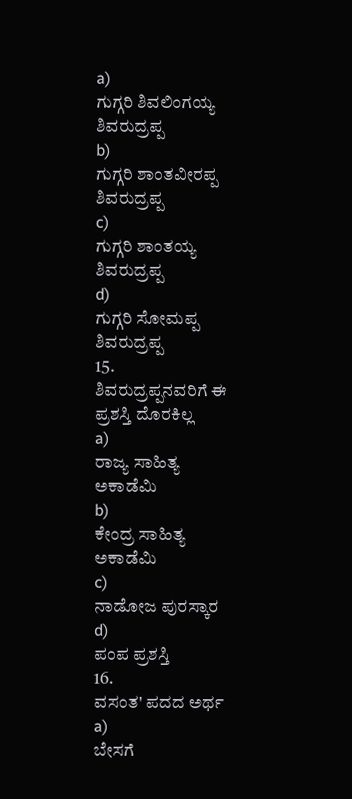a)
ಗುಗ್ಗರಿ ಶಿವಲಿಂಗಯ್ಯ ಶಿವರುದ್ರಪ್ಪ
b)
ಗುಗ್ಗರಿ ಶಾಂತವೀರಪ್ಪ ಶಿವರುದ್ರಪ್ಪ
c)
ಗುಗ್ಗರಿ ಶಾಂತಯ್ಯ ಶಿವರುದ್ರಪ್ಪ
d)
ಗುಗ್ಗರಿ ಸೋಮಪ್ಪ ಶಿವರುದ್ರಪ್ಪ
15.
ಶಿವರುದ್ರಪ್ಪನವರಿಗೆ ಈ ಪ್ರಶಸ್ತಿ ದೊರಕಿಲ್ಲ
a)
ರಾಜ್ಯ ಸಾಹಿತ್ಯ ಅಕಾಡೆಮಿ
b)
ಕೇಂದ್ರ ಸಾಹಿತ್ಯ ಅಕಾಡೆಮಿ
c)
ನಾಡೋಜ ಪುರಸ್ಕಾರ
d)
ಪಂಪ ಪ್ರಶಸ್ತಿ
16.
ವಸಂತ' ಪದದ ಅರ್ಥ
a)
ಬೇಸಗೆ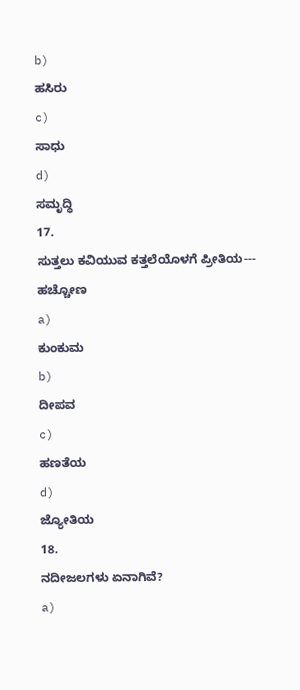b)
ಹಸಿರು
c)
ಸಾಧು
d)
ಸಮೃದ್ಧಿ
17.
ಸುತ್ತಲು ಕವಿಯುವ ಕತ್ತಲೆಯೊಳಗೆ ಪ್ರೀತಿಯ--- ಹಚ್ಚೋಣ
a)
ಕುಂಕುಮ
b)
ದೀಪವ
c)
ಹಣತೆಯ
d)
ಜ್ಯೋತಿಯ
18.
ನದೀಜಲಗಳು ಏನಾಗಿವೆ?
a)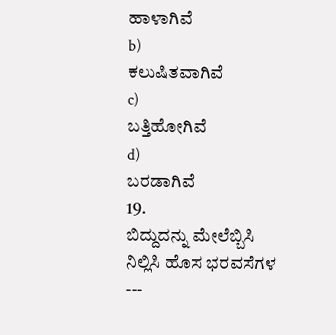ಹಾಳಾಗಿವೆ
b)
ಕಲುಷಿತವಾಗಿವೆ
c)
ಬತ್ತಿಹೋಗಿವೆ
d)
ಬರಡಾಗಿವೆ
19.
ಬಿದ್ದುದನ್ನು ಮೇಲೆಬ್ಬಿಸಿ ನಿಲ್ಲಿಸಿ ಹೊಸ ಭರವಸೆಗಳ ---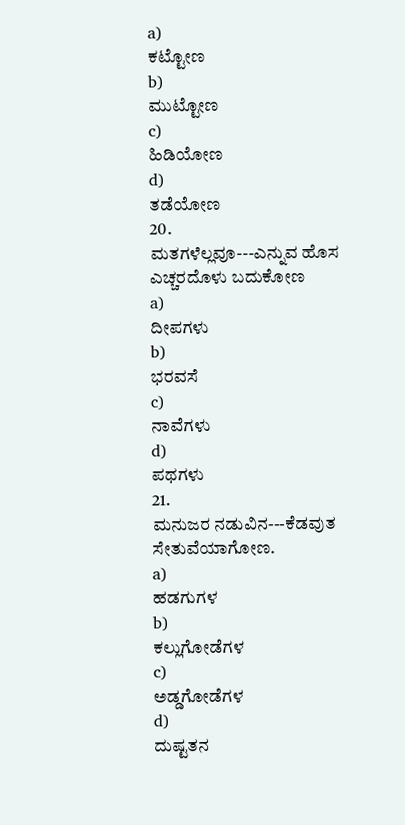a)
ಕಟ್ಟೋಣ
b)
ಮುಟ್ಟೋಣ
c)
ಹಿಡಿಯೋಣ
d)
ತಡೆಯೋಣ
20.
ಮತಗಳೆಲ್ಲವೂ---ಎನ್ನುವ ಹೊಸ ಎಚ್ಚರದೊಳು ಬದುಕೋಣ
a)
ದೀಪಗಳು
b)
ಭರವಸೆ
c)
ನಾವೆಗಳು
d)
ಪಥಗಳು
21.
ಮನುಜರ ನಡುವಿನ---ಕೆಡವುತ ಸೇತುವೆಯಾಗೋಣ.
a)
ಹಡಗುಗಳ
b)
ಕಲ್ಲುಗೋಡೆಗಳ
c)
ಅಡ್ಡಗೋಡೆಗಳ
d)
ದುಷ್ಟತನ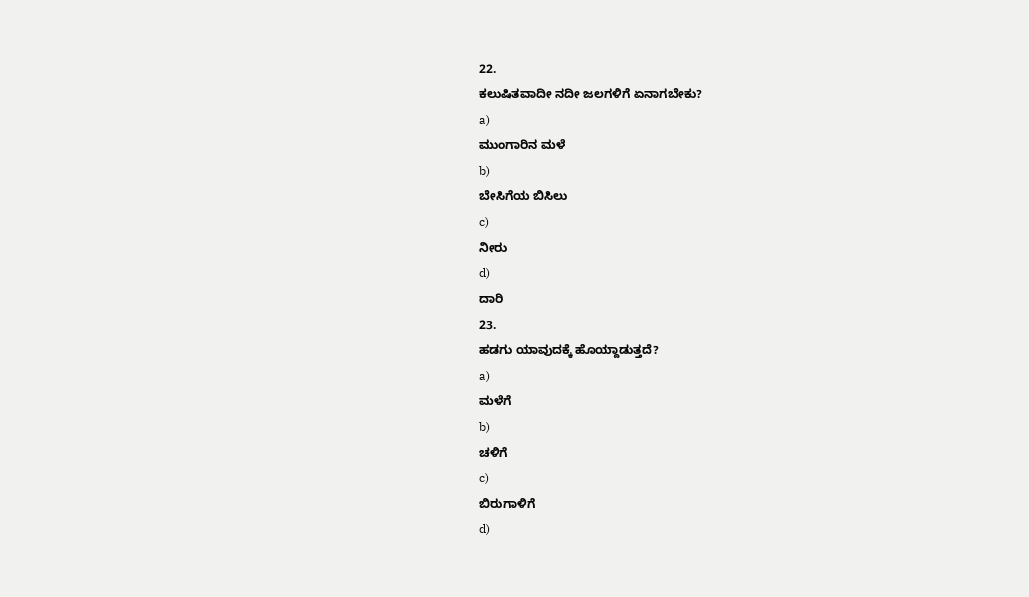22.
ಕಲುಷಿತವಾದೀ ನದೀ ಜಲಗಳಿಗೆ ಏನಾಗಬೇಕು?
a)
ಮುಂಗಾರಿನ ಮಳೆ
b)
ಬೇಸಿಗೆಯ ಬಿಸಿಲು
c)
ನೀರು
d)
ದಾರಿ
23.
ಹಡಗು ಯಾವುದಕ್ಕೆ ಹೊಯ್ದಾಡುತ್ತದೆ?
a)
ಮಳೆಗೆ
b)
ಚಳಿಗೆ
c)
ಬಿರುಗಾಳಿಗೆ
d)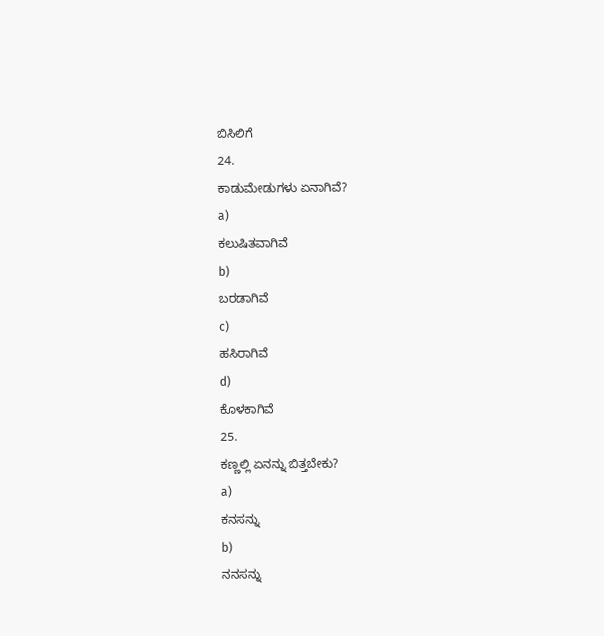ಬಿಸಿಲಿಗೆ
24.
ಕಾಡುಮೇಡುಗಳು ಏನಾಗಿವೆ?
a)
ಕಲುಷಿತವಾಗಿವೆ
b)
ಬರಡಾಗಿವೆ
c)
ಹಸಿರಾಗಿವೆ
d)
ಕೊಳಕಾಗಿವೆ
25.
ಕಣ್ಣಲ್ಲಿ ಏನನ್ನು ಬಿತ್ತಬೇಕು?
a)
ಕನಸನ್ನು
b)
ನನಸನ್ನು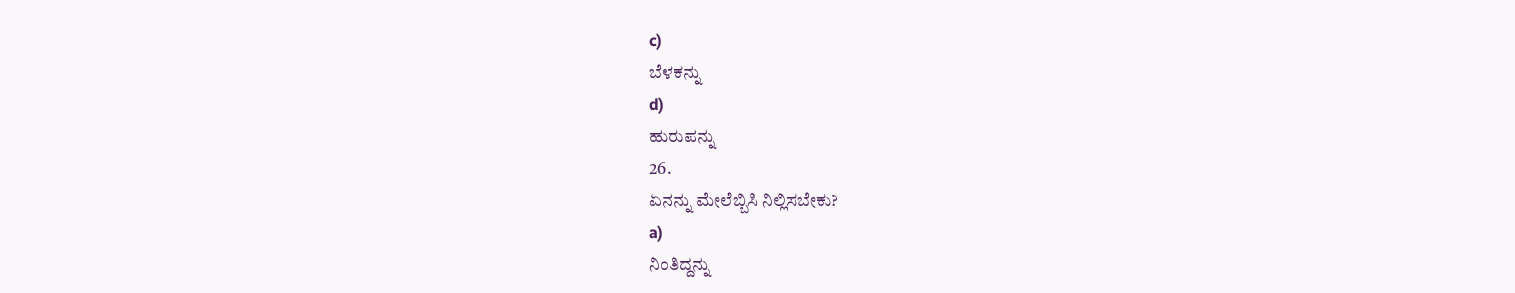c)
ಬೆಳಕನ್ನು
d)
ಹುರುಪನ್ನು
26.
ಏನನ್ನು ಮೇಲೆಬ್ಬಿಸಿ ನಿಲ್ಲಿಸಬೇಕು?
a)
ನಿಂತಿದ್ದನ್ನು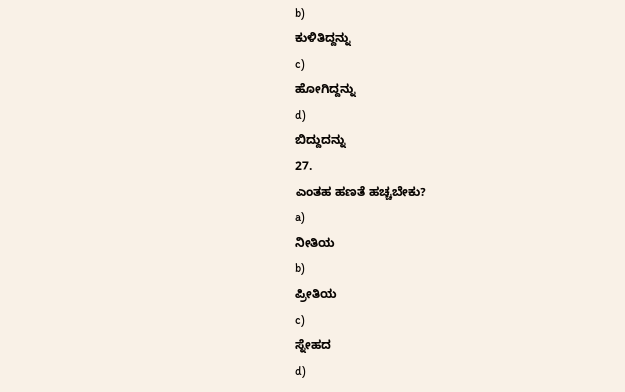b)
ಕುಳಿತಿದ್ದನ್ನು
c)
ಹೋಗಿದ್ದನ್ನು
d)
ಬಿದ್ದುದನ್ನು
27.
ಎಂತಹ ಹಣತೆ ಹಚ್ಚಬೇಕು?
a)
ನೀತಿಯ
b)
ಪ್ರೀತಿಯ
c)
ಸ್ನೇಹದ
d)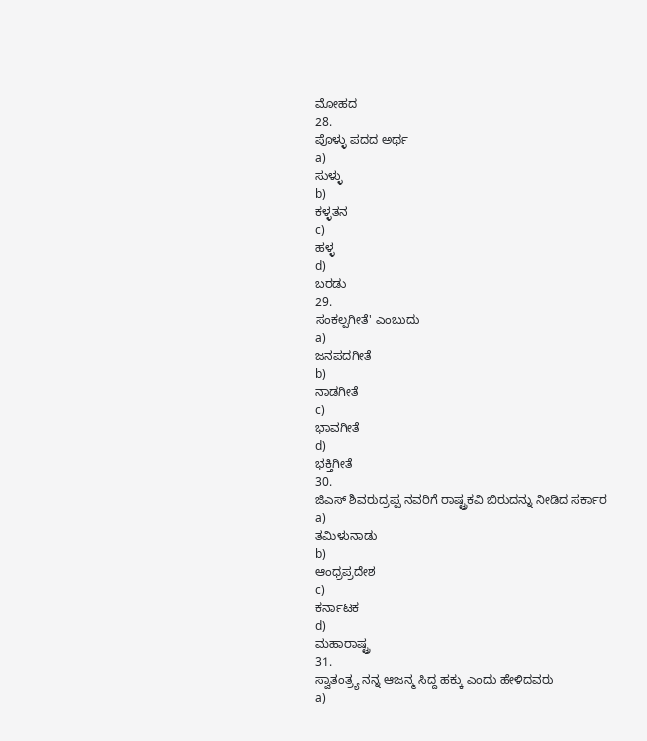ಮೋಹದ
28.
ಪೊಳ್ಳು ಪದದ ಅರ್ಥ
a)
ಸುಳ್ಳು
b)
ಕಳ್ಳತನ
c)
ಹಳ್ಳ
d)
ಬರಡು
29.
ಸಂಕಲ್ಪಗೀತೆ' ಎಂಬುದು
a)
ಜನಪದಗೀತೆ
b)
ನಾಡಗೀತೆ
c)
ಭಾವಗೀತೆ
d)
ಭಕ್ತಿಗೀತೆ
30.
ಜಿಎಸ್ ಶಿವರುದ್ರಪ್ಪ ನವರಿಗೆ ರಾಷ್ಟ್ರಕವಿ ಬಿರುದನ್ನು ನೀಡಿದ ಸರ್ಕಾರ
a)
ತಮಿಳುನಾಡು
b)
ಆಂಧ್ರಪ್ರದೇಶ
c)
ಕರ್ನಾಟಕ
d)
ಮಹಾರಾಷ್ಟ್ರ
31.
ಸ್ವಾತಂತ್ರ್ಯ ನನ್ನ ಆಜನ್ಮ ಸಿದ್ದ ಹಕ್ಕು ಎಂದು ಹೇಳಿದವರು
a)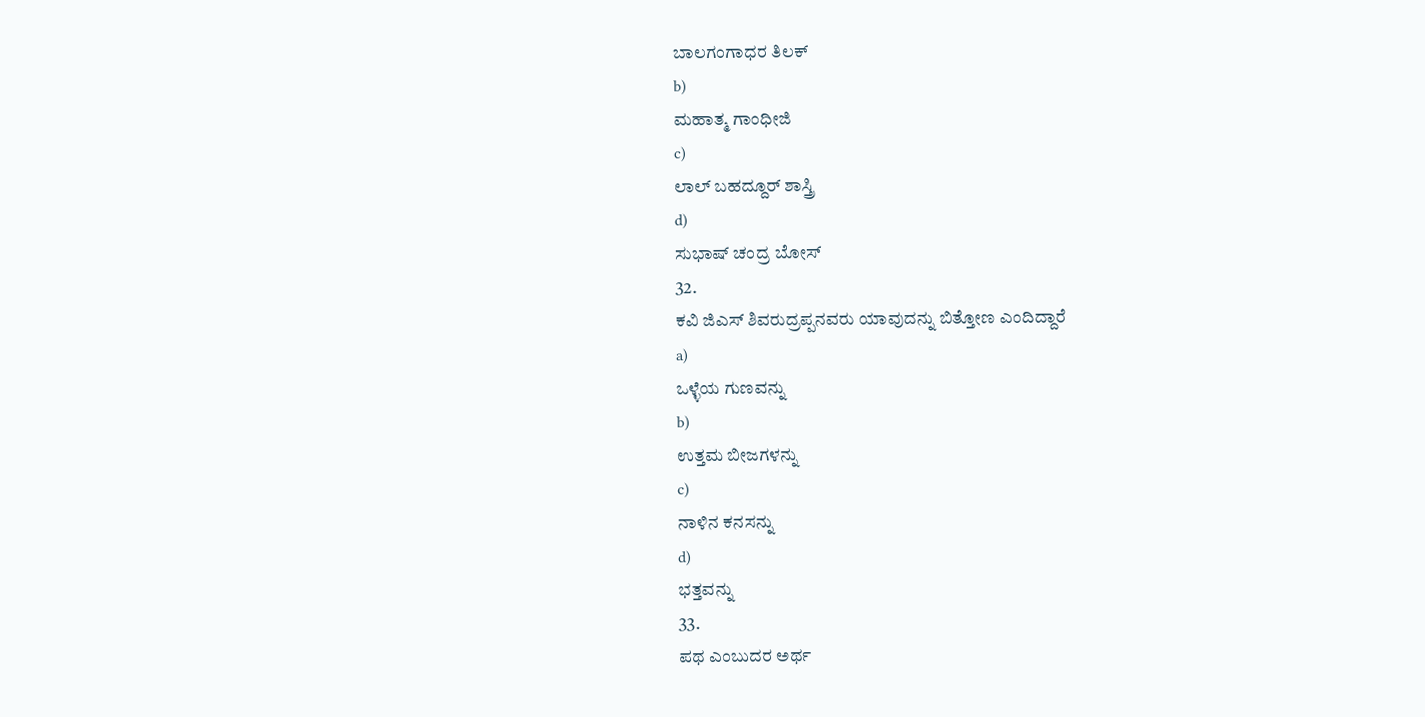ಬಾಲಗಂಗಾಧರ ತಿಲಕ್
b)
ಮಹಾತ್ಮ ಗಾಂಧೀಜಿ
c)
ಲಾಲ್ ಬಹದ್ದೂರ್ ಶಾಸ್ತ್ರಿ
d)
ಸುಭಾಷ್ ಚಂದ್ರ ಬೋಸ್
32.
ಕವಿ ಜಿಎಸ್ ಶಿವರುದ್ರಪ್ಪನವರು ಯಾವುದನ್ನು ಬಿತ್ತೋಣ ಎಂದಿದ್ದಾರೆ
a)
ಒಳ್ಳೆಯ ಗುಣವನ್ನು
b)
ಉತ್ತಮ ಬೀಜಗಳನ್ನು
c)
ನಾಳಿನ ಕನಸನ್ನು
d)
ಭತ್ತವನ್ನು
33.
ಪಥ ಎಂಬುದರ ಅರ್ಥ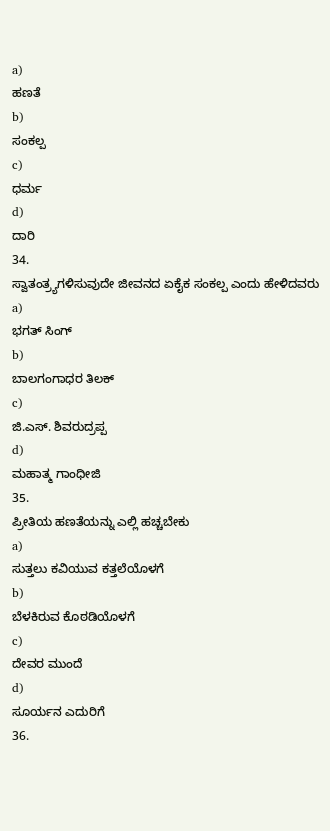a)
ಹಣತೆ
b)
ಸಂಕಲ್ಪ
c)
ಧರ್ಮ
d)
ದಾರಿ
34.
ಸ್ವಾತಂತ್ರ್ಯಗಳಿಸುವುದೇ ಜೀವನದ ಏಕೈಕ ಸಂಕಲ್ಪ ಎಂದು ಹೇಳಿದವರು
a)
ಭಗತ್ ಸಿಂಗ್
b)
ಬಾಲಗಂಗಾಧರ ತಿಲಕ್
c)
ಜಿ.ಎಸ್. ಶಿವರುದ್ರಪ್ಪ
d)
ಮಹಾತ್ಮ ಗಾಂಧೀಜಿ
35.
ಪ್ರೀತಿಯ ಹಣತೆಯನ್ನು ಎಲ್ಲಿ ಹಚ್ಚಬೇಕು
a)
ಸುತ್ತಲು ಕವಿಯುವ ಕತ್ತಲೆಯೊಳಗೆ
b)
ಬೆಳಕಿರುವ ಕೊಠಡಿಯೊಳಗೆ
c)
ದೇವರ ಮುಂದೆ
d)
ಸೂರ್ಯನ ಎದುರಿಗೆ
36.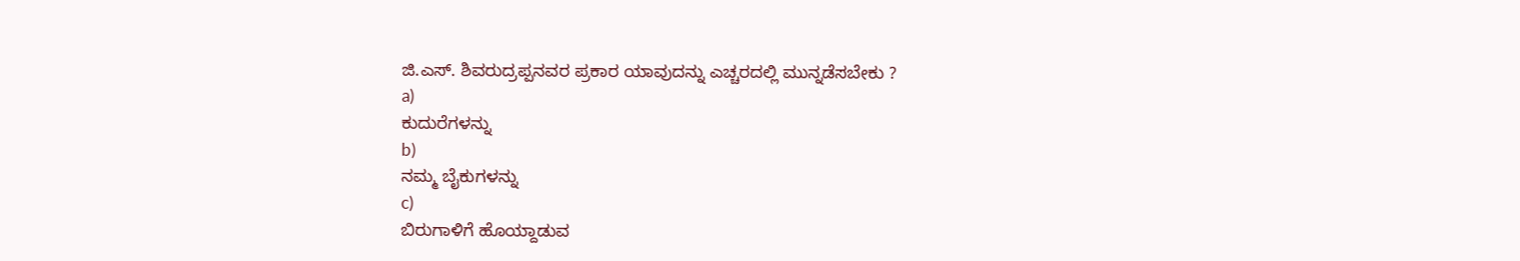ಜಿ.ಎಸ್. ಶಿವರುದ್ರಪ್ಪನವರ ಪ್ರಕಾರ ಯಾವುದನ್ನು ಎಚ್ಚರದಲ್ಲಿ ಮುನ್ನಡೆಸಬೇಕು ?
a)
ಕುದುರೆಗಳನ್ನು
b)
ನಮ್ಮ ಬೈಕುಗಳನ್ನು
c)
ಬಿರುಗಾಳಿಗೆ ಹೊಯ್ದಾಡುವ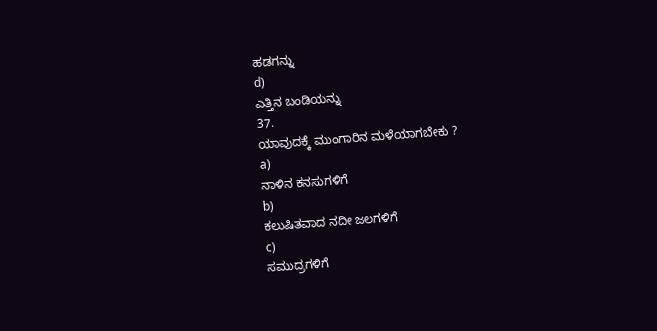ಹಡಗನ್ನು
d)
ಎತ್ತಿನ ಬಂಡಿಯನ್ನು
37.
ಯಾವುದಕ್ಕೆ ಮುಂಗಾರಿನ ಮಳೆಯಾಗಬೇಕು ?
a)
ನಾಳಿನ ಕನಸುಗಳಿಗೆ
b)
ಕಲುಷಿತವಾದ ನದೀ ಜಲಗಳಿಗೆ
c)
ಸಮುದ್ರಗಳಿಗೆ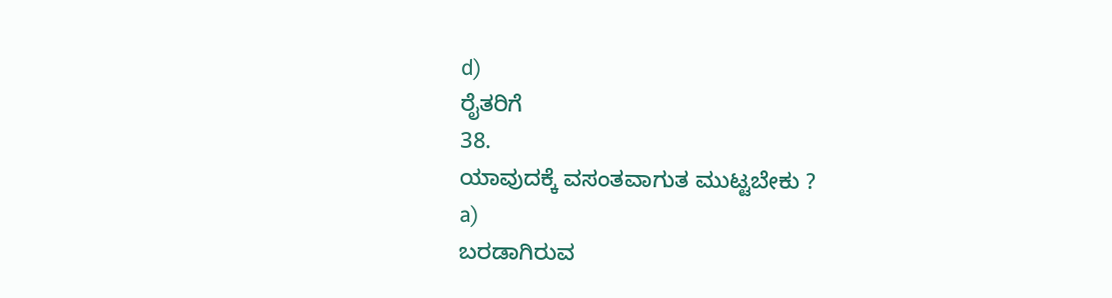d)
ರೈತರಿಗೆ
38.
ಯಾವುದಕ್ಕೆ ವಸಂತವಾಗುತ ಮುಟ್ಟಬೇಕು ?
a)
ಬರಡಾಗಿರುವ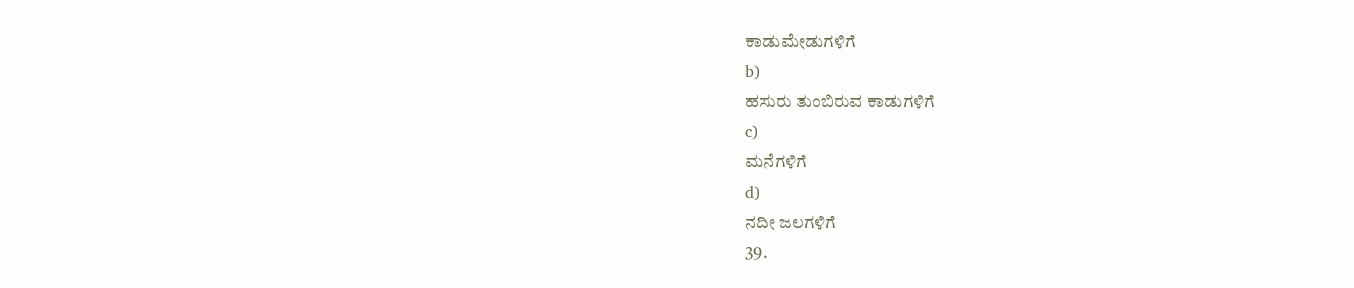ಕಾಡುಮೇಡುಗಳಿಗೆ
b)
ಹಸುರು ತುಂಬಿರುವ ಕಾಡುಗಳಿಗೆ
c)
ಮನೆಗಳಿಗೆ
d)
ನದೀ ಜಲಗಳಿಗೆ
39.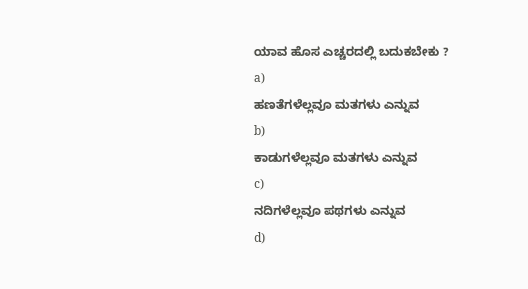ಯಾವ ಹೊಸ ಎಚ್ಚರದಲ್ಲಿ ಬದುಕಬೇಕು ?
a)
ಹಣತೆಗಳೆಲ್ಲವೂ ಮತಗಳು ಎನ್ನುವ
b)
ಕಾಡುಗಳೆಲ್ಲವೂ ಮತಗಳು ಎನ್ನುವ
c)
ನದಿಗಳೆಲ್ಲವೂ ಪಥಗಳು ಎನ್ನುವ
d)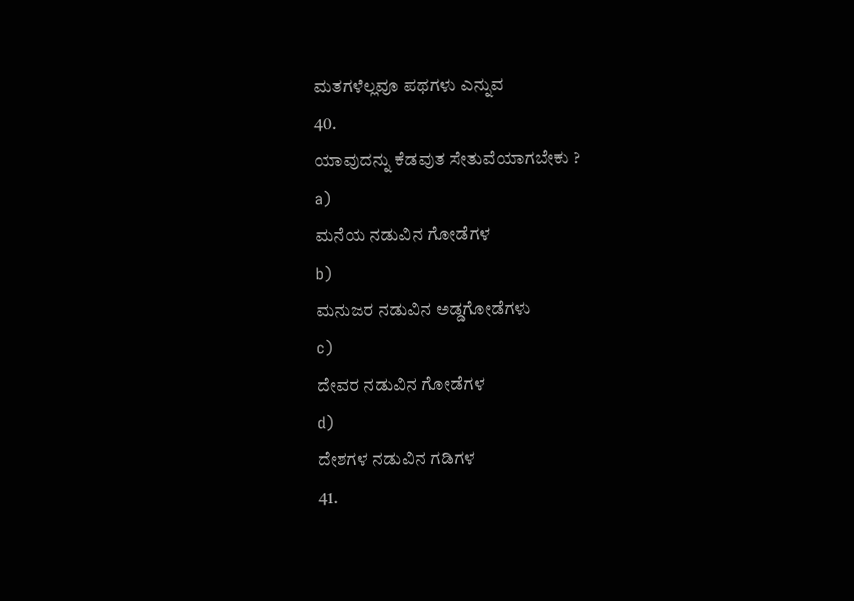ಮತಗಳೆಲ್ಲವೂ ಪಥಗಳು ಎನ್ನುವ
40.
ಯಾವುದನ್ನು ಕೆಡವುತ ಸೇತುವೆಯಾಗಬೇಕು ?
a)
ಮನೆಯ ನಡುವಿನ ಗೋಡೆಗಳ
b)
ಮನುಜರ ನಡುವಿನ ಅಡ್ಡಗೋಡೆಗಳು
c)
ದೇವರ ನಡುವಿನ ಗೋಡೆಗಳ
d)
ದೇಶಗಳ ನಡುವಿನ ಗಡಿಗಳ
41.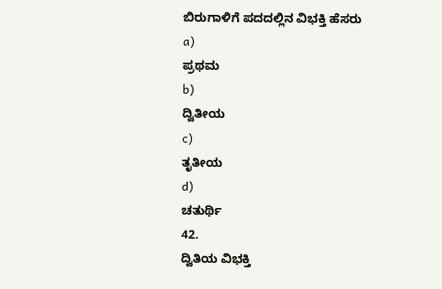ಬಿರುಗಾಳಿಗೆ ಪದದಲ್ಲಿನ ವಿಭಕ್ತಿ ಹೆಸರು
a)
ಪ್ರಥಮ
b)
ದ್ವಿತೀಯ
c)
ತೃತೀಯ
d)
ಚತುರ್ಥಿ
42.
ದ್ವಿತಿಯ ವಿಭಕ್ತಿ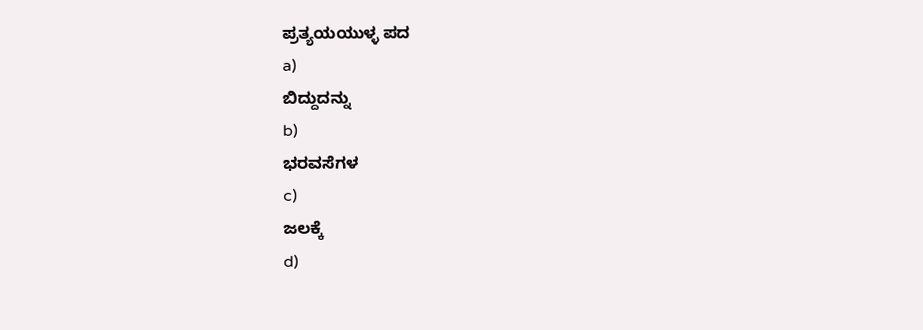ಪ್ರತ್ಯಯಯುಳ್ಳ ಪದ
a)
ಬಿದ್ದುದನ್ನು
b)
ಭರವಸೆಗಳ
c)
ಜಲಕ್ಕೆ
d)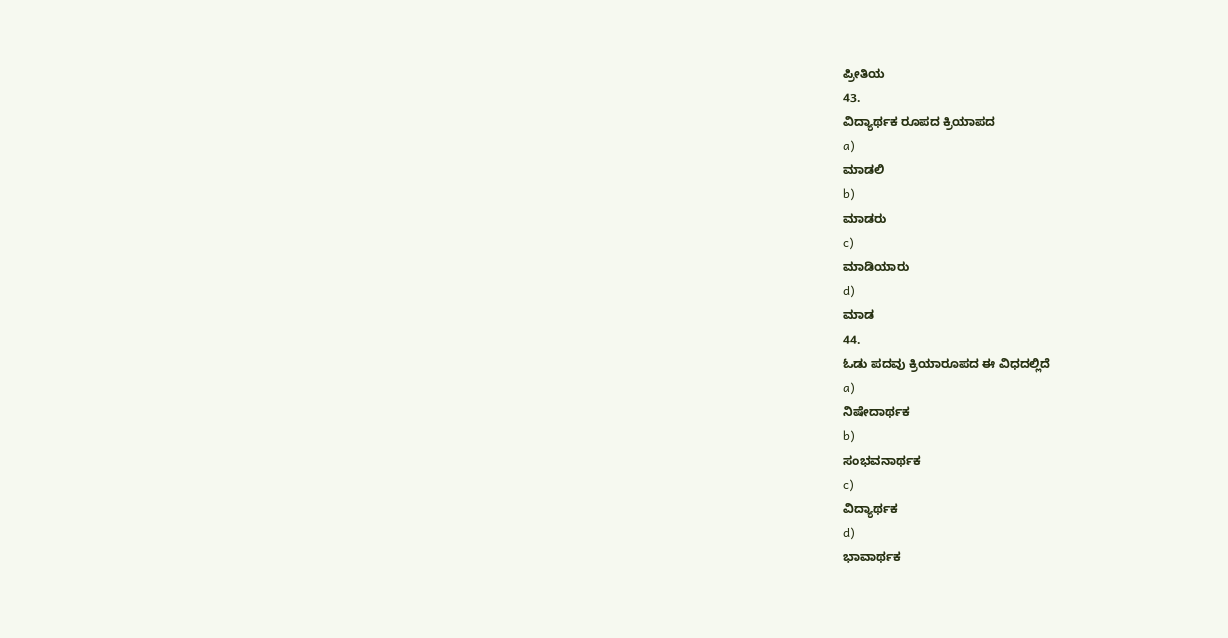ಪ್ರೀತಿಯ
43.
ವಿದ್ಯಾರ್ಥಕ ರೂಪದ ಕ್ರಿಯಾಪದ
a)
ಮಾಡಲಿ
b)
ಮಾಡರು
c)
ಮಾಡಿಯಾರು
d)
ಮಾಡ
44.
ಓಡು ಪದವು ಕ್ರಿಯಾರೂಪದ ಈ ವಿಧದಲ್ಲಿದೆ
a)
ನಿಷೇದಾರ್ಥಕ
b)
ಸಂಭವನಾರ್ಥಕ
c)
ವಿದ್ಯಾರ್ಥಕ
d)
ಭಾವಾರ್ಥಕ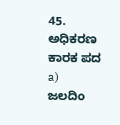45.
ಅಧಿಕರಣ ಕಾರಕ ಪದ
a)
ಜಲದಿಂ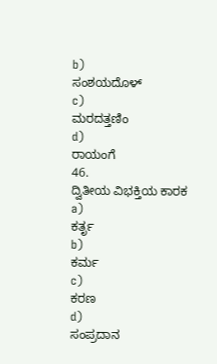b)
ಸಂಶಯದೊಳ್
c)
ಮರದತ್ತಣಿಂ
d)
ರಾಯಂಗೆ
46.
ದ್ವಿತೀಯ ವಿಭಕ್ತಿಯ ಕಾರಕ
a)
ಕರ್ತೃ
b)
ಕರ್ಮ
c)
ಕರಣ
d)
ಸಂಪ್ರದಾನ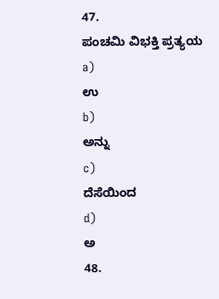47.
ಪಂಚಮಿ ವಿಭಕ್ತಿ ಪ್ರತ್ಯಯ
a)
ಉ
b)
ಅನ್ನು
c)
ದೆಸೆಯಿಂದ
d)
ಅ
48.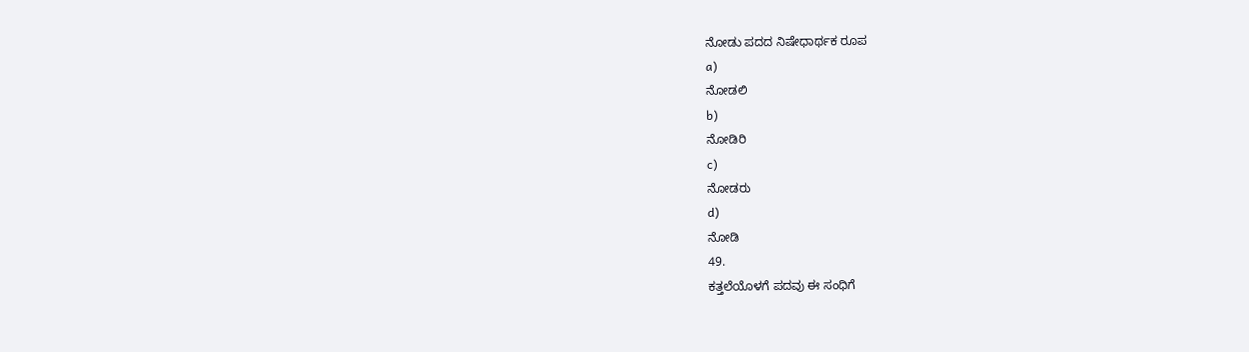ನೋಡು ಪದದ ನಿಷೇಧಾರ್ಥಕ ರೂಪ
a)
ನೋಡಲಿ
b)
ನೋಡಿರಿ
c)
ನೋಡರು
d)
ನೋಡಿ
49.
ಕತ್ತಲೆಯೊಳಗೆ ಪದವು ಈ ಸಂಧಿಗೆ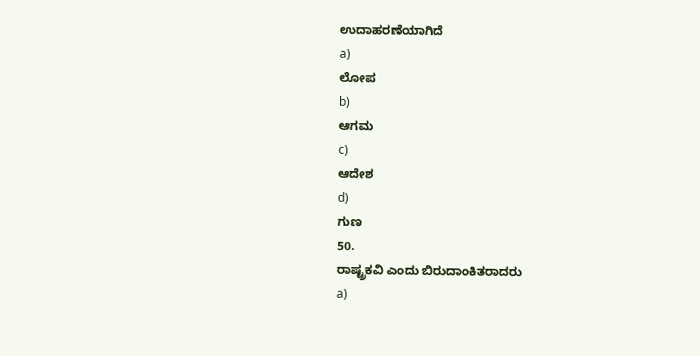ಉದಾಹರಣೆಯಾಗಿದೆ
a)
ಲೋಪ
b)
ಆಗಮ
c)
ಆದೇಶ
d)
ಗುಣ
50.
ರಾಷ್ಟ್ರಕವಿ ಎಂದು ಬಿರುದಾಂಕಿತರಾದರು
a)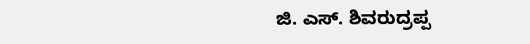ಜಿ. ಎಸ್. ಶಿವರುದ್ರಪ್ಪ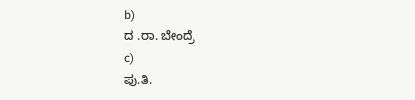b)
ದ .ರಾ. ಬೇಂದ್ರೆ
c)
ಪು.ತಿ.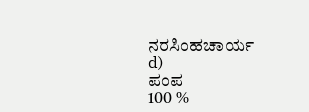ನರಸಿಂಹಚಾರ್ಯ
d)
ಪಂಪ
100 %